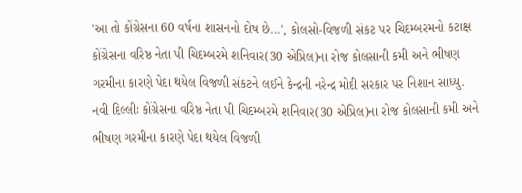'આ તો કોંગ્રેસના 60 વર્ષના શાસનનો દોષ છે...', કોલસો-વિજળી સંકટ પર ચિદમ્બરમનો કટાક્ષ
કોંગ્રેસના વરિષ્ઠ નેતા પી ચિદમ્બરમે શનિવાર(30 એપ્રિલ)ના રોજ કોલસાની કમી અને ભીષણ ગરમીના કારણે પેદા થયેલ વિજળી સંકટને લઈને કેન્દ્રની નરેન્દ્ર મોદી સરકાર પર નિશાન સાધ્યુ.
નવી દિલ્લીઃ કોંગ્રેસના વરિષ્ઠ નેતા પી ચિદમ્બરમે શનિવાર(30 એપ્રિલ)ના રોજ કોલસાની કમી અને ભીષણ ગરમીના કારણે પેદા થયેલ વિજળી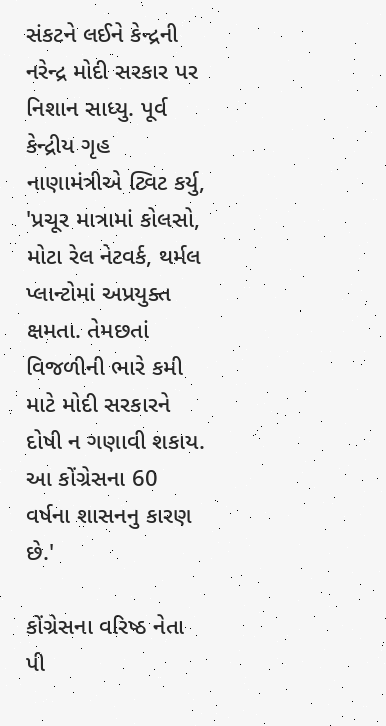સંકટને લઈને કેન્દ્રની નરેન્દ્ર મોદી સરકાર પર નિશાન સાધ્યુ. પૂર્વ કેન્દ્રીય ગૃહ નાણામંત્રીએ ટ્વિટ કર્યુ, 'પ્રચૂર માત્રામાં કોલસો, મોટા રેલ નેટવર્ક, થર્મલ પ્લાન્ટોમાં અપ્રયુક્ત ક્ષમતા. તેમછતાં વિજળીની ભારે કમી માટે મોદી સરકારને દોષી ન ગણાવી શકાય. આ કોંગ્રેસના 60 વર્ષના શાસનનુ કારણ છે.'

કોંગ્રેસના વરિષ્ઠ નેતા પી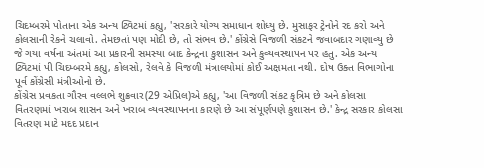ચિદમ્બરમે પોતાના એક અન્ય ટ્વિટમાં કહ્યુ, 'સરકારે યોગ્ય સમાધાન શોધ્યુ છે. મુસાફર ટ્રેનોને રદ કરો અને કોલસાની રેકને ચલાવો. તેમછતાં પણ મોદી છે, તો સંભવ છે.' કોંગ્રેસે વિજળી સંકટને જવાબદાર ગણાવ્યુ છે જે ગયા વર્ષના અંતમાં આ પ્રકારની સમસ્યા બાદ કેન્દ્રના કુશાસન અને કુવ્યવસ્થાપન પર હતુ. એક અન્ય ટ્વિટમાં પી ચિદમ્બરમે કહ્યુ, કોલસો, રેલવે કે વિજળી મંત્રાલયોમાં કોઈ અક્ષમતા નથી. દોષ ઉક્ત વિભાગોના પૂર્વ કોંગ્રેસી મંત્રીઓનો છે.
કોંગ્રેસ પ્રવકતા ગૌરવ વલ્લભે શુક્રવાર(29 એપ્રિલ)એ કહ્યુ, 'આ વિજળી સંકટ કૃત્રિમ છે અને કોલસા વિતરણમાં ખરાબ શાસન અને ખરાબ વ્યવસ્થાપનના કારણે છે આ સંપૂર્ણપણે કુશાસન છે.' કેન્દ્ર સરકાર કોલસા વિતરણ માટે મદદ પ્રદાન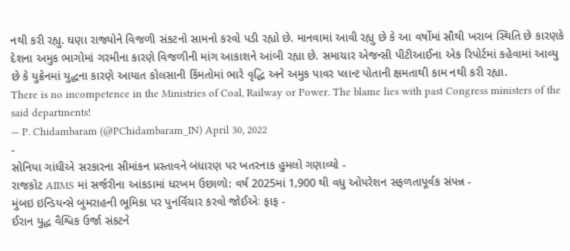નથી કરી રહ્યુ. ઘણા રાજ્યોને વિજળી સંકટનો સામનો કરવો પડી રહ્યો છે. માનવામાં આવી રહ્યુ છે કે આ વર્ષોમાં સૌથી ખરાબ સ્થિતિ છે કારણકે દેશના અમુક ભાગોમાં ગરમીના કારણે વિજળીની માંગ આકાશને આંબી રહ્યા છે. સમાચાર એજન્સી પીટીઆઈના એક રિપોર્ટમાં કહેવામાં આવ્યુ છે કે યુક્રેનમાં યુદ્ધના કારણે આયાત કોલસાની કિંમતોમાં ભારે વૃદ્ધિ અને અમુક પાવર પ્લાન્ટ પોતાની ક્ષમતાથી કામ નથી કરી રહ્યા.
There is no incompetence in the Ministries of Coal, Railway or Power. The blame lies with past Congress ministers of the said departments!
— P. Chidambaram (@PChidambaram_IN) April 30, 2022
-
સોનિયા ગાંધીએ સરકારના સીમાંકન પ્રસ્તાવને બંધારણ પર ખતરનાક હુમલો ગણાવ્યો -
રાજકોટ AIIMS માં સર્જરીના આંકડામાં ધરખમ ઉછાળો: વર્ષ 2025માં 1,900 થી વધુ ઓપરેશન સફળતાપૂર્વક સંપન્ન -
મુંબઇ ઇન્ડિયન્સે બુમરાહની ભૂમિકા પર પુનર્વિચાર કરવો જોઈએઃ ફાફ -
ઈરાન યુદ્ધ વૈશ્વિક ઉર્જા સંકટને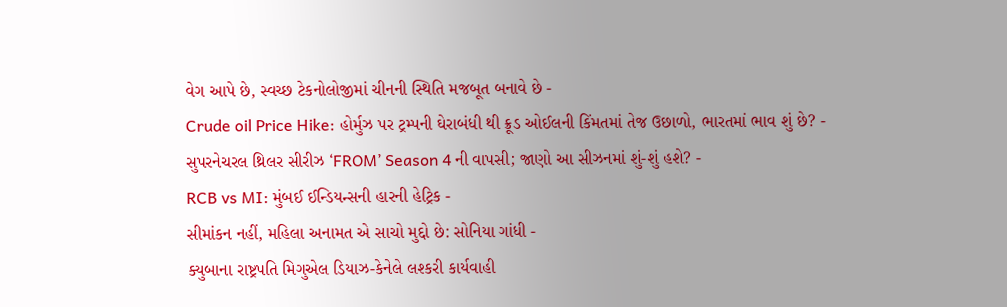વેગ આપે છે, સ્વચ્છ ટેકનોલોજીમાં ચીનની સ્થિતિ મજબૂત બનાવે છે -
Crude oil Price Hike: હોર્મુઝ પર ટ્રમ્પની ઘેરાબંધી થી ક્રૂડ ઓઈલની કિંમતમાં તેજ ઉછાળો, ભારતમાં ભાવ શું છે? -
સુપરનેચરલ થ્રિલર સીરીઝ ‘FROM’ Season 4 ની વાપસી; જાણો આ સીઝનમાં શું-શું હશે? -
RCB vs MI: મુંબઈ ઈન્ડિયન્સની હારની હેટ્રિક -
સીમાંકન નહીં, મહિલા અનામત એ સાચો મુદ્દો છે: સોનિયા ગાંધી -
ક્યુબાના રાષ્ટ્રપતિ મિગુએલ ડિયાઝ-કેનેલે લશ્કરી કાર્યવાહી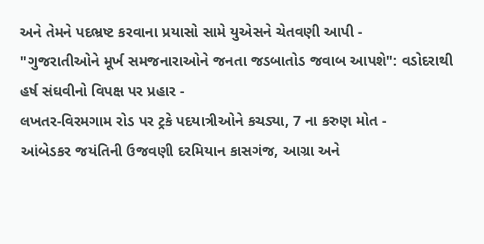અને તેમને પદભ્રષ્ટ કરવાના પ્રયાસો સામે યુએસને ચેતવણી આપી -
"ગુજરાતીઓને મૂર્ખ સમજનારાઓને જનતા જડબાતોડ જવાબ આપશે": વડોદરાથી હર્ષ સંઘવીનો વિપક્ષ પર પ્રહાર -
લખતર-વિરમગામ રોડ પર ટ્રકે પદયાત્રીઓને કચડ્યા, 7 ના કરુણ મોત -
આંબેડકર જયંતિની ઉજવણી દરમિયાન કાસગંજ, આગ્રા અને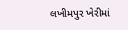લખીમપુર ખેરીમાં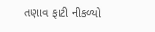તણાવ ફાટી નીકળ્યો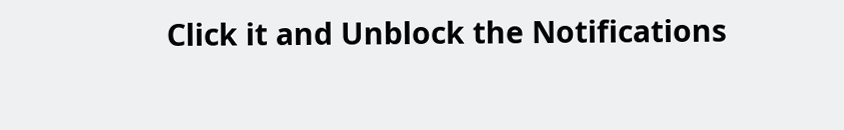Click it and Unblock the Notifications